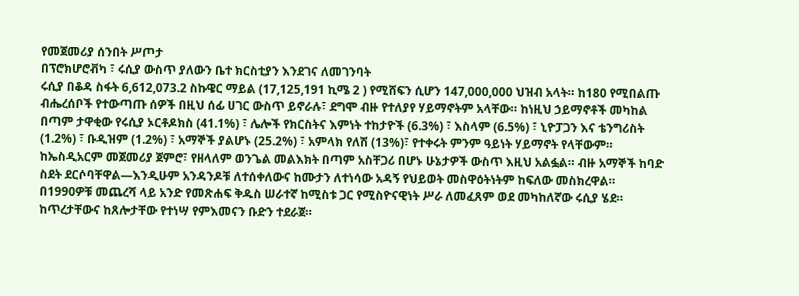የመጀመሪያ ሰንበት ሥጦታ
በፕሮክሆሮቭካ ፣ ሩሲያ ውስጥ ያለውን ቤተ ክርስቲያን እንደገና ለመገንባት
ሩሲያ በቆዳ ስፋት 6,612,073.2 ስኩዌር ማይል (17,125,191 ኪሜ 2 ) የሚሸፍን ሲሆን 147,000,000 ህዝብ አላት። ከ180 የሚበልጡ ብሔረሰቦች የተውጣጡ ሰዎች በዚህ ሰፊ ሀገር ውስጥ ይኖራሉ፣ ደግሞ ብዙ የተለያየ ሃይማኖትም አላቸው። ከነዚህ ኃይማኖቶች መካከል በጣም ታዋቂው የሩሲያ ኦርቶዶክስ (41.1%) ፣ ሌሎች የክርስትና እምነት ተከታዮች (6.3%) ፣ እስላም (6.5%) ፣ ኒዮፓጋን እና ቴንግሪስት (1.2%) ፣ ቡዲዝም (1.2%) ፣ አማኞች ያልሆኑ (25.2%) ፣ አምላክ የለሽ (13%)፣ የተቀሩት ምንም ዓይነት ሃይማኖት የላቸውም።
ከኤስዲአርም መጀመሪያ ጀምሮ፣ የዘላለም ወንጌል መልእክት በጣም አስቸጋሪ በሆኑ ሁኔታዎች ውስጥ እዚህ አልፏል። ብዙ አማኞች ከባድ ስደት ደርሶባቸዋል—እንዲሁም አንዳንዶቹ ለተሰቀለውና ከሙታን ለተነሳው አዳኝ የህይወት መስዋዕትነትም ከፍለው መስክረዋል።
በ1990ዎቹ መጨረሻ ላይ አንድ የመጽሐፍ ቅዱስ ሠራተኛ ከሚስቱ ጋር የሚስዮናዊነት ሥራ ለመፈጸም ወደ መካከለኛው ሩሲያ ሄደ። ከጥረታቸውና ከጸሎታቸው የተነሣ የምእመናን ቡድን ተደራጀ።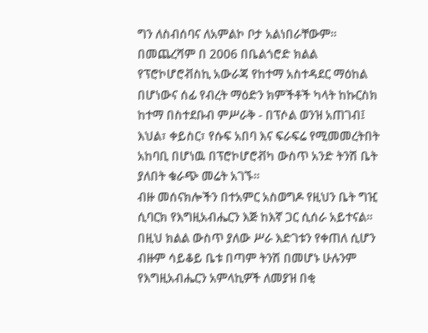ግን ለስብሰባና ለአምልኮ ቦታ አልነበራቸውም። በመጨረሻም በ 2006 በቤልጎሮድ ክልል የፕሮኮሆሮቭስኪ አውራጃ የከተማ አስተዳደር ማዕከል በሆነውና ሰፊ የብረት ማዕድን ክምችቶች ካላት ከኩርስክ ከተማ በስተደቡብ ምሥራቅ - በፕሶል ወንዝ አጠገብ፤ እህል፣ ቀይስር፣ የሱፍ አበባ እና ፍራፍሬ የሚመመረትበት አከባቢ በሆነዉ በፕሮኮሆሮቭካ ውስጥ አንድ ትንሽ ቤት ያለበት ቁራጭ መሬት አገኙ።
ብዙ መሰናክሎችን በተአምር አስወግዶ የዚህን ቤት ግዢ ሲባርክ የእግዚአብሔርን እጅ ከእኛ ጋር ሲሰራ አይተናል። በዚህ ክልል ውስጥ ያለው ሥራ እድገቱን የቀጠለ ሲሆን ብዙም ሳይቆይ ቤቱ በጣም ትንሽ በመሆኑ ሁሉንም የእግዚአብሔርን አምላኪዎች ለመያዝ በቂ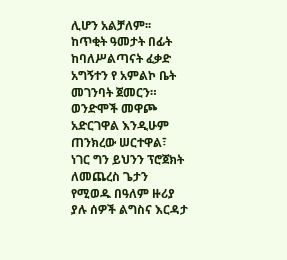ሊሆን አልቻለም፡፡ ከጥቂት ዓመታት በፊት ከባለሥልጣናት ፈቃድ አግኝተን የ አምልኮ ቤት መገንባት ጀመርን። ወንድሞች መዋጮ አድርገዋል እንዲሁም ጠንክረው ሠርተዋል፣ ነገር ግን ይህንን ፕሮጀክት ለመጨረስ ጌታን የሚወዱ በዓለም ዙሪያ ያሉ ሰዎች ልግስና እርዳታ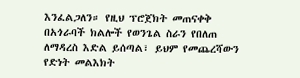እንፈልጋለን። የዚህ ፕሮጀክት መጠናቀቅ በአጎራባች ክልሎች የወንጌል ስራን የበለጠ ለማዳረስ እድል ይሰጣል፣ ይህም የመጨረሻውን የድነት መልእክት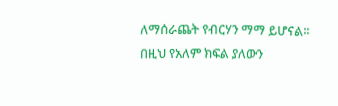ለማሰራጨት የብርሃን ማማ ይሆናል፡፡ በዚህ የአለም ክፍል ያለውን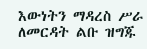እውነትን ማዳረስ ሥራ ለመርዳት ልቡ ዝግጁ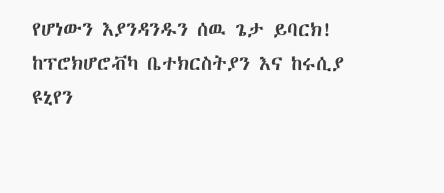የሆነውን እያንዳንዱን ሰዉ ጌታ ይባርክ!
ከፕሮክሆሮቭካ ቤተክርስትያን እና ከሩሲያ ዩኒየን